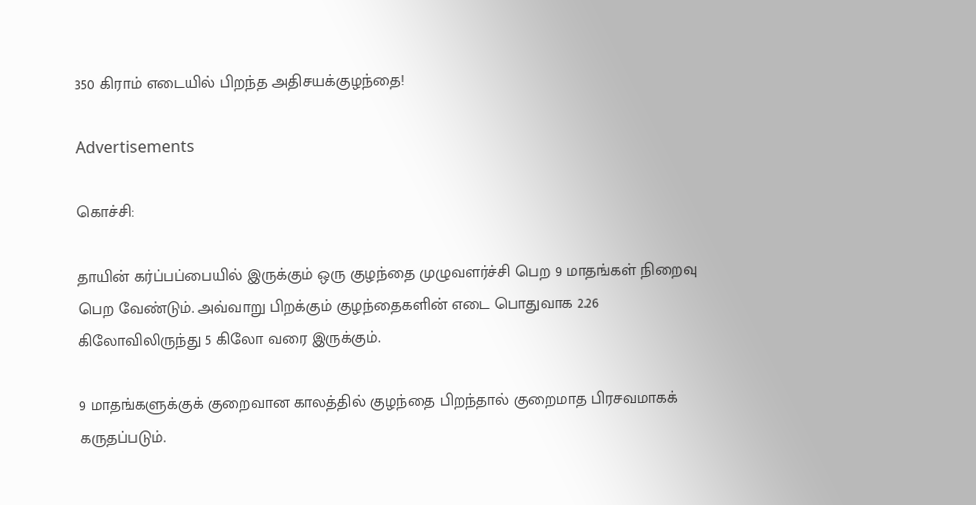350 கிராம் எடையில் பிறந்த அதிசயக்குழந்தை!

Advertisements

கொச்சி:

தாயின் கர்ப்பப்பையில் இருக்கும் ஒரு குழந்தை முழுவளர்ச்சி பெற 9 மாதங்கள் நிறைவு பெற வேண்டும். அவ்வாறு பிறக்கும் குழந்தைகளின் எடை பொதுவாக 2.26 கிலோவிலிருந்து 5 கிலோ வரை இருக்கும்.

9 மாதங்களுக்குக் குறைவான காலத்தில் குழந்தை பிறந்தால் குறைமாத பிரசவமாகக் கருதப்படும்.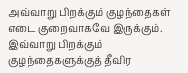அவ்வாறு பிறக்கும் குழந்தைகள் எடை குறைவாகவே இருக்கும். இவ்வாறு பிறக்கும் குழந்தைகளுக்குத் தீவிர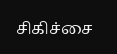சிகிச்சை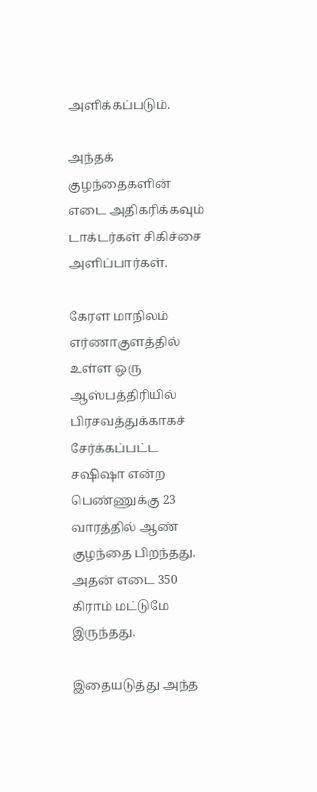அளிக்கப்படும்.

அந்தக் குழந்தைகளின் எடை அதிகரிக்கவும் டாக்டர்கள் சிகிச்சை அளிப்பார்கள்.

கேரள மாநிலம் எர்ணாகுளத்தில் உள்ள ஒரு ஆஸ்பத்திரியில் பிரசவத்துக்காகச் சேர்க்கப்பட்ட சஷிஷா என்ற பெண்ணுக்கு 23 வாரத்தில் ஆண் குழந்தை பிறந்தது. அதன் எடை 350 கிராம் மட்டுமே இருந்தது.

இதையடுத்து அந்த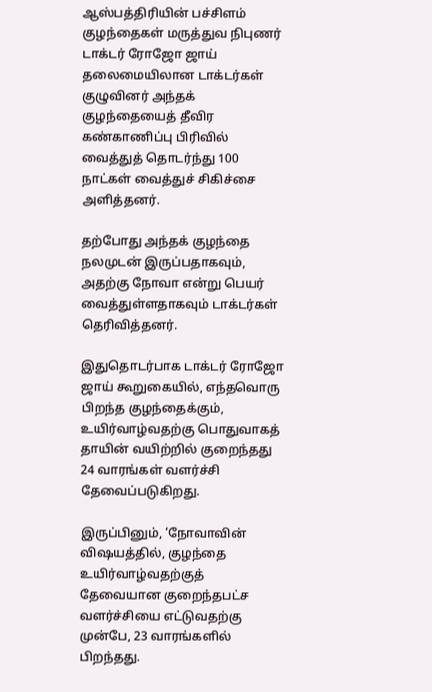ஆஸ்பத்திரியின் பச்சிளம் குழந்தைகள் மருத்துவ நிபுணர் டாக்டர் ரோஜோ ஜாய் தலைமையிலான டாக்டர்கள் குழுவினர் அந்தக் குழந்தையைத் தீவிர கண்காணிப்பு பிரிவில் வைத்துத் தொடர்ந்து 100 நாட்கள் வைத்துச் சிகிச்சை அளித்தனர்.

தற்போது அந்தக் குழந்தை நலமுடன் இருப்பதாகவும், அதற்கு நோவா என்று பெயர் வைத்துள்ளதாகவும் டாக்டர்கள் தெரிவித்தனர்.

இதுதொடர்பாக டாக்டர் ரோஜோ ஜாய் கூறுகையில், எந்தவொரு பிறந்த குழந்தைக்கும், உயிர்வாழ்வதற்கு பொதுவாகத் தாயின் வயிற்றில் குறைந்தது 24 வாரங்கள் வளர்ச்சி தேவைப்படுகிறது.

இருப்பினும், ‘நோவாவின் விஷயத்தில், குழந்தை உயிர்வாழ்வதற்குத் தேவையான குறைந்தபட்ச வளர்ச்சியை எட்டுவதற்கு முன்பே, 23 வாரங்களில் பிறந்தது.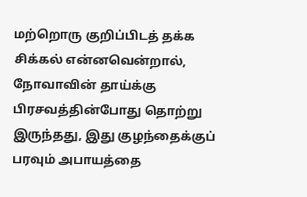மற்றொரு குறிப்பிடத் தக்க சிக்கல் என்னவென்றால், நோவாவின் தாய்க்கு பிரசவத்தின்போது தொற்று இருந்தது, இது குழந்தைக்குப் பரவும் அபாயத்தை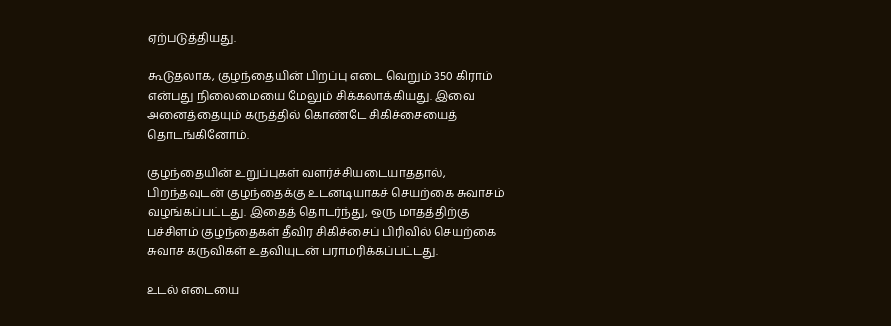ஏற்படுத்தியது.

கூடுதலாக, குழந்தையின் பிறப்பு எடை வெறும் 350 கிராம் என்பது நிலைமையை மேலும் சிக்கலாக்கியது. இவை அனைத்தையும் கருத்தில் கொண்டே சிகிச்சையைத் தொடங்கினோம்.

குழந்தையின் உறுப்புகள் வளர்ச்சியடையாததால், பிறந்தவுடன் குழந்தைக்கு உடனடியாகச் செயற்கை சுவாசம் வழங்கப்பட்டது. இதைத் தொடர்ந்து, ஒரு மாதத்திற்கு பச்சிளம் குழந்தைகள் தீவிர சிகிச்சைப் பிரிவில் செயற்கை சுவாச கருவிகள் உதவியுடன் பராமரிக்கப்பட்டது.

உடல் எடையை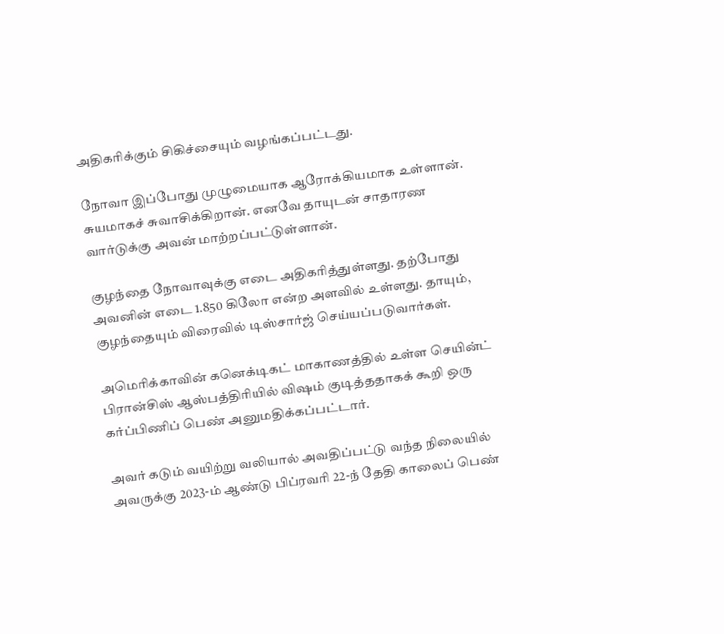அதிகரிக்கும் சிகிச்சையும் வழங்கப்பட்டது.

நோவா இப்போது முழுமையாக ஆரோக்கியமாக உள்ளான். சுயமாகச் சுவாசிக்கிறான். எனவே தாயுடன் சாதாரண வார்டுக்கு அவன் மாற்றப்பட்டுள்ளான்.

குழந்தை நோவாவுக்கு எடை அதிகரித்துள்ளது. தற்போது அவனின் எடை 1.850 கிலோ என்ற அளவில் உள்ளது. தாயும், குழந்தையும் விரைவில் டிஸ்சார்ஜ் செய்யப்படுவார்கள்.

அமெரிக்காவின் கனெக்டிகட் மாகாணத்தில் உள்ள செயின்ட் பிரான்சிஸ் ஆஸ்பத்திரியில் விஷம் குடித்ததாகக் கூறி ஒரு கர்ப்பிணிப் பெண் அனுமதிக்கப்பட்டார்.

அவர் கடும் வயிற்று வலியால் அவதிப்பட்டு வந்த நிலையில் அவருக்கு 2023-ம் ஆண்டு பிப்ரவரி 22-ந் தேதி காலைப் பெண்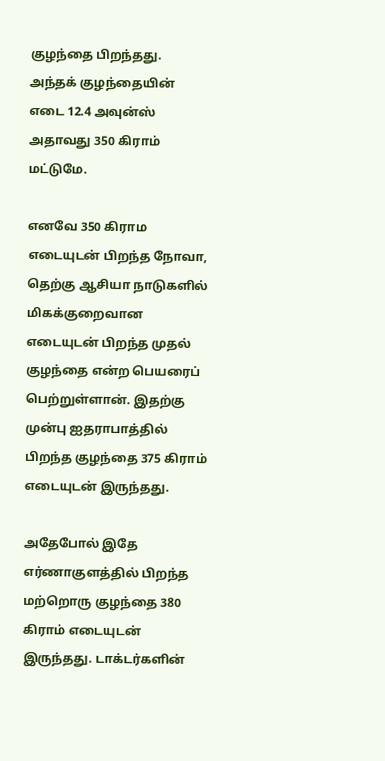குழந்தை பிறந்தது. அந்தக் குழந்தையின் எடை 12.4 அவுன்ஸ் அதாவது 350 கிராம் மட்டுமே.

எனவே 350 கிராம எடையுடன் பிறந்த நோவா, தெற்கு ஆசியா நாடுகளில் மிகக்குறைவான எடையுடன் பிறந்த முதல் குழந்தை என்ற பெயரைப் பெற்றுள்ளான். இதற்கு முன்பு ஐதராபாத்தில் பிறந்த குழந்தை 375 கிராம் எடையுடன் இருந்தது.

அதேபோல் இதே எர்ணாகுளத்தில் பிறந்த மற்றொரு குழந்தை 380 கிராம் எடையுடன் இருந்தது. டாக்டர்களின்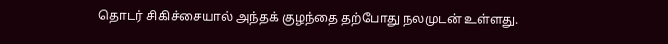தொடர் சிகிச்சையால் அந்தக் குழந்தை தற்போது நலமுடன் உள்ளது.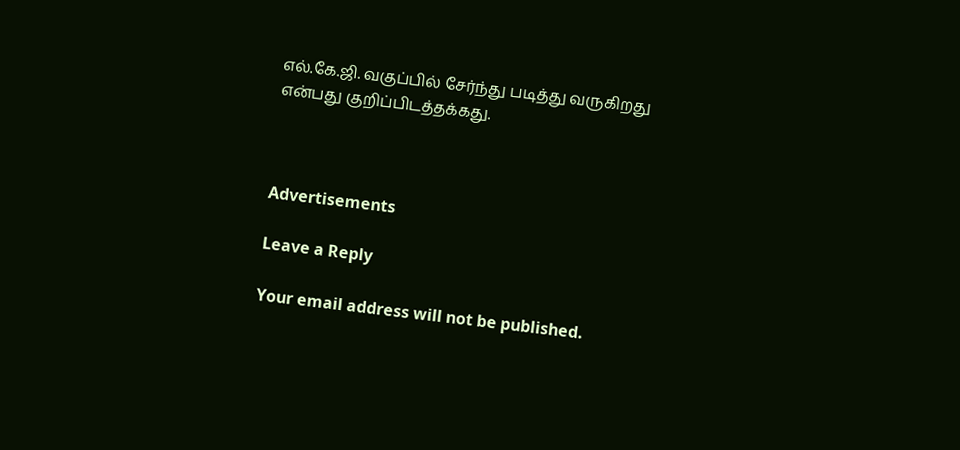எல்.கே.ஜி. வகுப்பில் சேர்ந்து படித்து வருகிறது என்பது குறிப்பிடத்தக்கது.



Advertisements

Leave a Reply

Your email address will not be published.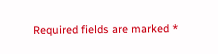Required fields are marked *